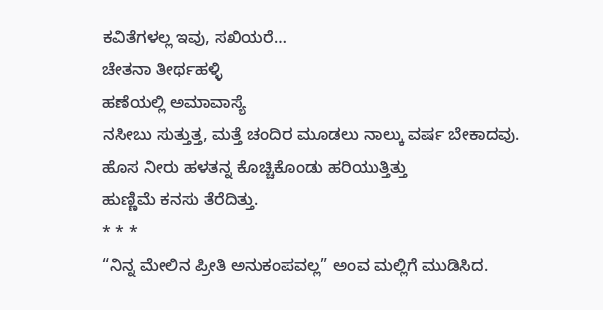ಕವಿತೆಗಳಲ್ಲ ಇವು, ಸಖಿಯರೆ…
ಚೇತನಾ ತೀರ್ಥಹಳ್ಳಿ
ಹಣೆಯಲ್ಲಿ ಅಮಾವಾಸ್ಯೆ
ನಸೀಬು ಸುತ್ತುತ್ತ, ಮತ್ತೆ ಚಂದಿರ ಮೂಡಲು ನಾಲ್ಕು ವರ್ಷ ಬೇಕಾದವು.
ಹೊಸ ನೀರು ಹಳತನ್ನ ಕೊಚ್ಚಿಕೊಂಡು ಹರಿಯುತ್ತಿತ್ತು
ಹುಣ್ಣಿಮೆ ಕನಸು ತೆರೆದಿತ್ತು.
* * *
“ನಿನ್ನ ಮೇಲಿನ ಪ್ರೀತಿ ಅನುಕಂಪವಲ್ಲ” ಅಂವ ಮಲ್ಲಿಗೆ ಮುಡಿಸಿದ.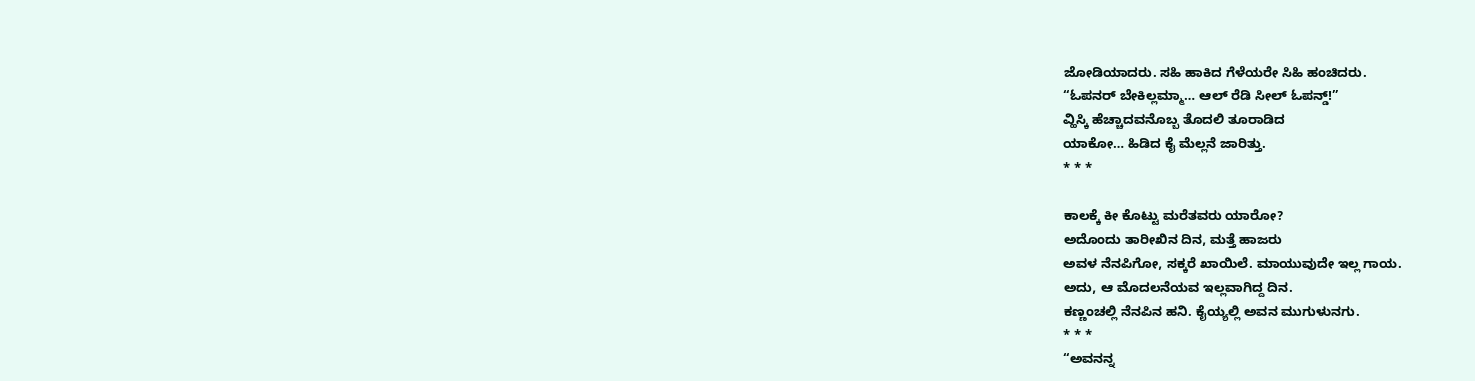ಜೋಡಿಯಾದರು. ಸಹಿ ಹಾಕಿದ ಗೆಳೆಯರೇ ಸಿಹಿ ಹಂಚಿದರು.
“ಓಪನರ್ ಬೇಕಿಲ್ಲಮ್ಮಾ… ಆಲ್ ರೆಡಿ ಸೀಲ್ ಓಪನ್ಡ್!”
ವ್ಹಿಸ್ಕಿ ಹೆಚ್ಚಾದವನೊಬ್ಬ ತೊದಲಿ ತೂರಾಡಿದ
ಯಾಕೋ… ಹಿಡಿದ ಕೈ ಮೆಲ್ಲನೆ ಜಾರಿತ್ತು.
* * *

ಕಾಲಕ್ಕೆ ಕೀ ಕೊಟ್ಟು ಮರೆತವರು ಯಾರೋ?
ಅದೊಂದು ತಾರೀಖಿನ ದಿನ, ಮತ್ತೆ ಹಾಜರು
ಅವಳ ನೆನಪಿಗೋ, ಸಕ್ಕರೆ ಖಾಯಿಲೆ. ಮಾಯುವುದೇ ಇಲ್ಲ ಗಾಯ.
ಅದು, ಆ ಮೊದಲನೆಯವ ಇಲ್ಲವಾಗಿದ್ದ ದಿನ.
ಕಣ್ಣಂಚಲ್ಲಿ ನೆನಪಿನ ಹನಿ. ಕೈಯ್ಯಲ್ಲಿ ಅವನ ಮುಗುಳುನಗು.
* * *
“ಅವನನ್ನ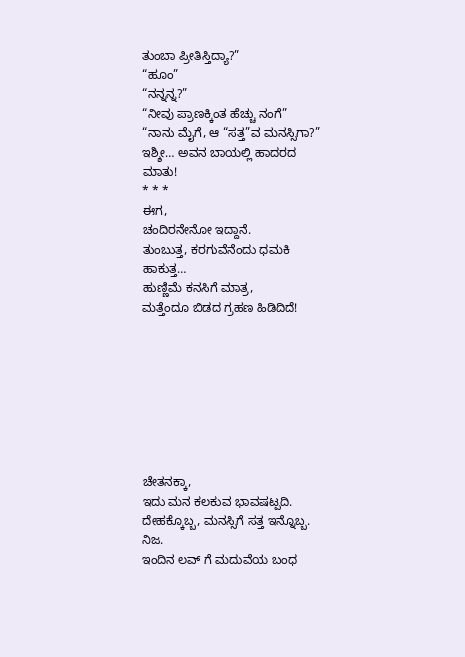ತುಂಬಾ ಪ್ರೀತಿಸ್ತಿದ್ಯಾ?”
“ಹೂಂ”
“ನನ್ನನ್ನ?”
“ನೀವು ಪ್ರಾಣಕ್ಕಿಂತ ಹೆಚ್ಚು ನಂಗೆ”
“ನಾನು ಮೈಗೆ, ಆ “ಸತ್ತ”ವ ಮನಸ್ಸಿಗಾ?”
ಇಶ್ಶೀ… ಅವನ ಬಾಯಲ್ಲಿ ಹಾದರದ ಮಾತು!
* * *
ಈಗ,
ಚಂದಿರನೇನೋ ಇದ್ದಾನೆ.
ತುಂಬುತ್ತ, ಕರಗುವೆನೆಂದು ಧಮಕಿ ಹಾಕುತ್ತ…
ಹುಣ್ಣಿಮೆ ಕನಸಿಗೆ ಮಾತ್ರ,
ಮತ್ತೆಂದೂ ಬಿಡದ ಗ್ರಹಣ ಹಿಡಿದಿದೆ!








ಚೇತನಕ್ಕಾ,
ಇದು ಮನ ಕಲಕುವ ಭಾವಷಟ್ಪದಿ.
ದೇಹಕ್ಕೊಬ್ಬ, ಮನಸ್ಸಿಗೆ ಸತ್ತ ಇನ್ನೊಬ್ಬ. ನಿಜ.
ಇಂದಿನ ಲವ್ ಗೆ ಮದುವೆಯ ಬಂಧ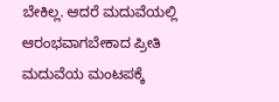ಬೇಕಿಲ್ಲ. ಆದರೆ ಮದುವೆಯಲ್ಲಿ ಆರಂಭವಾಗಬೇಕಾದ ಪ್ರೀತಿ
ಮದುವೆಯ ಮಂಟಪಕ್ಕೆ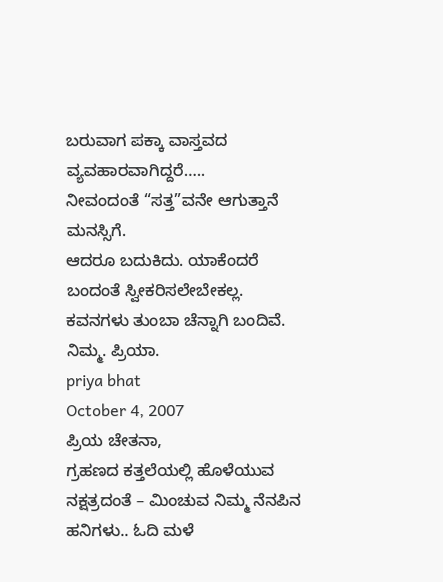ಬರುವಾಗ ಪಕ್ಕಾ ವಾಸ್ತವದ ವ್ಯವಹಾರವಾಗಿದ್ದರೆ…..
ನೀವಂದಂತೆ “ಸತ್ತ”ವನೇ ಆಗುತ್ತಾನೆ ಮನಸ್ಸಿಗೆ.
ಆದರೂ ಬದುಕಿದು. ಯಾಕೆಂದರೆ ಬಂದಂತೆ ಸ್ವೀಕರಿಸಲೇಬೇಕಲ್ಲ.
ಕವನಗಳು ತುಂಬಾ ಚೆನ್ನಾಗಿ ಬಂದಿವೆ.
ನಿಮ್ಮ. ಪ್ರಿಯಾ.
priya bhat
October 4, 2007
ಪ್ರಿಯ ಚೇತನಾ,
ಗ್ರಹಣದ ಕತ್ತಲೆಯಲ್ಲಿ ಹೊಳೆಯುವ ನಕ್ಷತ್ರದಂತೆ – ಮಿಂಚುವ ನಿಮ್ಮ ನೆನಪಿನ ಹನಿಗಳು.. ಓದಿ ಮಳೆ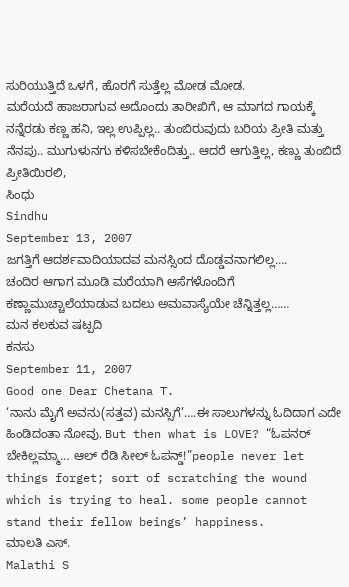ಸುರಿಯುತ್ತಿದೆ ಒಳಗೆ, ಹೊರಗೆ ಸುತ್ತೆಲ್ಲ ಮೋಡ ಮೋಡ.
ಮರೆಯದೆ ಹಾಜರಾಗುವ ಅದೊಂದು ತಾರೀಖಿಗೆ, ಆ ಮಾಗದ ಗಾಯಕ್ಕೆ ನನ್ನೆರಡು ಕಣ್ಣ ಹನಿ, ಇಲ್ಲ ಉಪ್ಪಿಲ್ಲ.. ತುಂಬಿರುವುದು ಬರಿಯ ಪ್ರೀತಿ ಮತ್ತು ನೆನಪು.. ಮುಗುಳುನಗು ಕಳಿಸಬೇಕೆಂದಿತ್ತು.. ಆದರೆ ಆಗುತ್ತಿಲ್ಲ, ಕಣ್ಣು ತುಂಬಿದೆ
ಪ್ರೀತಿಯಿರಲಿ,
ಸಿಂಧು
Sindhu
September 13, 2007
ಜಗತ್ತಿಗೆ ಆದರ್ಶವಾದಿಯಾದವ ಮನಸ್ಸಿಂದ ದೊಡ್ಡವನಾಗಲಿಲ್ಲ….
ಚಂದಿರ ಆಗಾಗ ಮೂಡಿ ಮರೆಯಾಗಿ ಆಸೆಗಳೊಂದಿಗೆ ಕಣ್ಣಾಮುಚ್ಚಾಲೆಯಾಡುವ ಬದಲು ಅಮವಾಸ್ಯೆಯೇ ಚೆನ್ನಿತ್ತಲ್ಲ……
ಮನ ಕಲಕುವ ಷಟ್ಪದಿ
ಕನಸು
September 11, 2007
Good one Dear Chetana T.
‘ನಾನು ಮೈಗೆ ಅವನು(ಸತ್ತವ) ಮನಸ್ಸಿಗೆ’….ಈ ಸಾಲುಗಳನ್ನು ಓದಿದಾಗ ಎದೇ ಹಿಂಡಿದಂತಾ ನೋವು. But then what is LOVE? “ಓಪನರ್ ಬೇಕಿಲ್ಲಮ್ಮಾ… ಆಲ್ ರೆಡಿ ಸೀಲ್ ಓಪನ್ಡ್!”people never let things forget; sort of scratching the wound which is trying to heal. some people cannot stand their fellow beings’ happiness.
ಮಾಲತಿ ಎಸ್.
Malathi S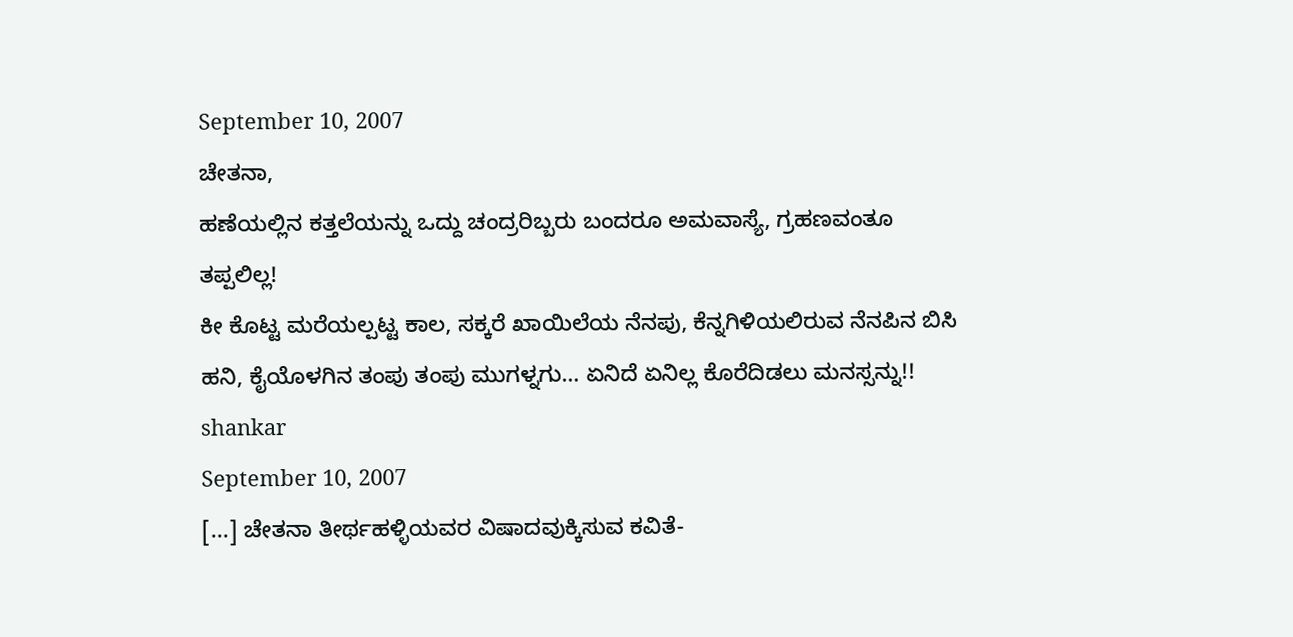September 10, 2007
ಚೇತನಾ,
ಹಣೆಯಲ್ಲಿನ ಕತ್ತಲೆಯನ್ನು ಒದ್ದು ಚಂದ್ರರಿಬ್ಬರು ಬಂದರೂ ಅಮವಾಸ್ಯೆ, ಗ್ರಹಣವಂತೂ ತಪ್ಪಲಿಲ್ಲ!
ಕೀ ಕೊಟ್ಟ ಮರೆಯಲ್ಪಟ್ಟ ಕಾಲ, ಸಕ್ಕರೆ ಖಾಯಿಲೆಯ ನೆನಪು, ಕೆನ್ನಗಿಳಿಯಲಿರುವ ನೆನಪಿನ ಬಿಸಿ ಹನಿ, ಕೈಯೊಳಗಿನ ತಂಪು ತಂಪು ಮುಗಳ್ನಗು… ಏನಿದೆ ಏನಿಲ್ಲ ಕೊರೆದಿಡಲು ಮನಸ್ಸನ್ನು!!
shankar
September 10, 2007
[...] ಚೇತನಾ ತೀರ್ಥಹಳ್ಳಿಯವರ ವಿಷಾದವುಕ್ಕಿಸುವ ಕವಿತೆ-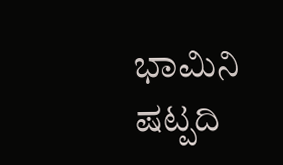ಭಾಮಿನಿ ಷಟ್ಪದಿ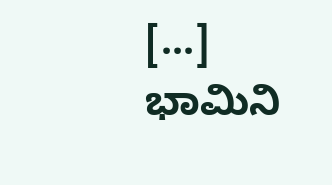[...]
ಭಾಮಿನಿ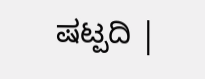ಷಟ್ಪದಿ |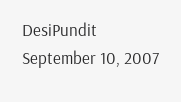DesiPundit
September 10, 2007